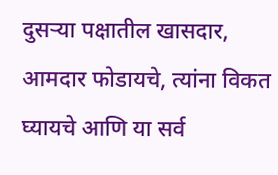दुसऱ्या पक्षातील खासदार, आमदार फोडायचे, त्यांना विकत घ्यायचे आणि या सर्व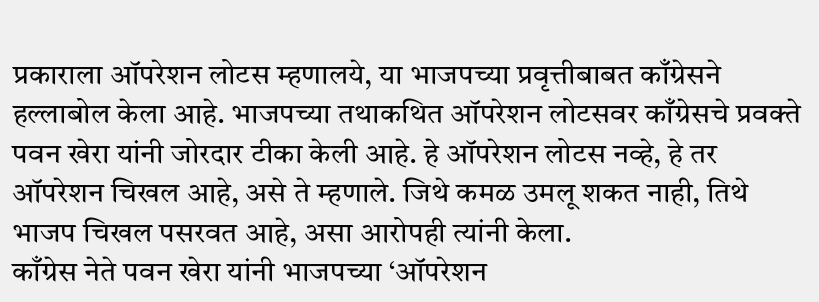प्रकाराला ऑपरेशन लोटस म्हणालये, या भाजपच्या प्रवृत्तीबाबत काँग्रेसने हल्लाबोल केला आहे. भाजपच्या तथाकथित ऑपरेशन लोटसवर काँग्रेसचे प्रवक्ते पवन खेरा यांनी जोरदार टीका केली आहे. हे ऑपरेशन लोटस नव्हे, हे तर ऑपरेशन चिखल आहे, असे ते म्हणाले. जिथे कमळ उमलू शकत नाही, तिथे भाजप चिखल पसरवत आहे, असा आरोपही त्यांनी केला.
काँग्रेस नेते पवन खेरा यांनी भाजपच्या ‘ऑपरेशन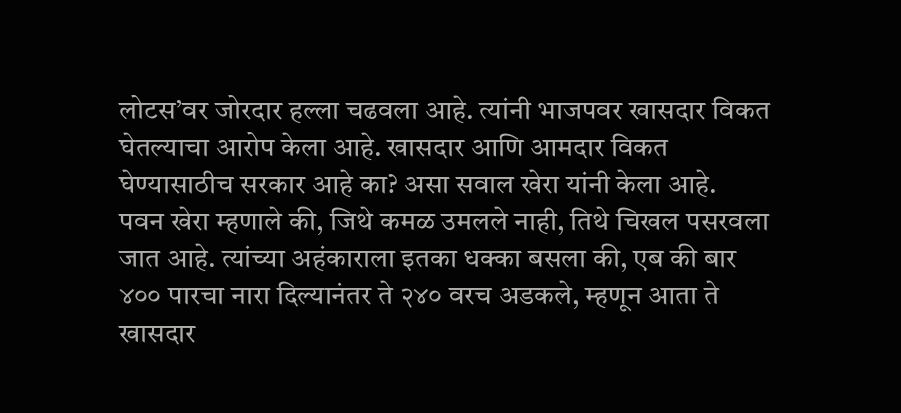लोटस’वर जोरदार हल्ला चढवला आहे. त्यांनी भाजपवर खासदार विकत घेतल्याचा आरोप केला आहे. खासदार आणि आमदार विकत घेण्यासाठीच सरकार आहे का? असा सवाल खेरा यांनी केला आहे.
पवन खेरा म्हणाले की, जिथे कमळ उमलले नाही, तिथे चिखल पसरवला जात आहे. त्यांच्या अहंकाराला इतका धक्का बसला की, एब की बार ४०० पारचा नारा दिल्यानंतर ते २४० वरच अडकले, म्हणून आता ते खासदार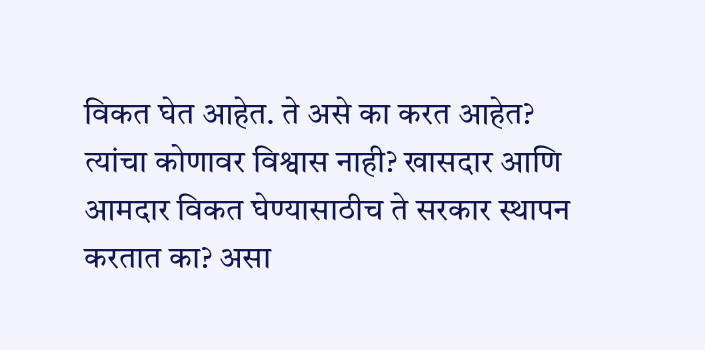विकत घेत आहेत. ते असे का करत आहेत? त्यांचा कोणावर विश्वास नाही? खासदार आणि आमदार विकत घेण्यासाठीच ते सरकार स्थापन करतात का? असा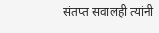संतप्त सवालही त्यांनी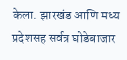केला. झारखंड आणि मध्य प्रदेशसह सर्वत्र घोडेबाजार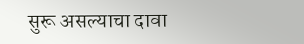सुरू असल्याचा दावा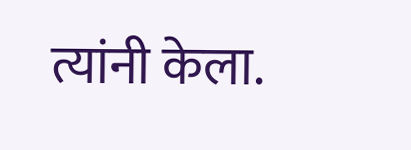त्यांनी केला.